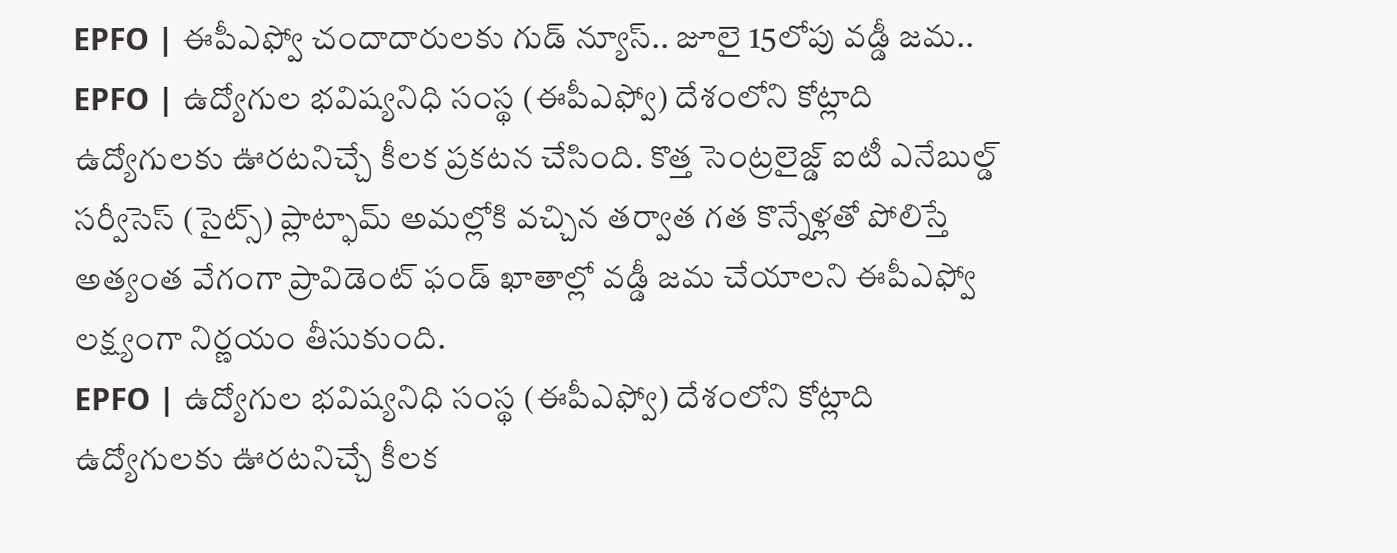EPFO | ఈపీఎఫ్వో చందాదారులకు గుడ్ న్యూస్.. జూలై 15లోపు వడ్డీ జమ..
EPFO | ఉద్యోగుల భవిష్యనిధి సంస్థ (ఈపీఎఫ్వో) దేశంలోని కోట్లాది ఉద్యోగులకు ఊరటనిచ్చే కీలక ప్రకటన చేసింది. కొత్త సెంట్రలైజ్డ్ ఐటీ ఎనేబుల్డ్ సర్వీసెస్ (సైట్స్) ప్లాట్ఫామ్ అమల్లోకి వచ్చిన తర్వాత గత కొన్నేళ్లతో పోలిస్తే అత్యంత వేగంగా ప్రావిడెంట్ ఫండ్ ఖాతాల్లో వడ్డీ జమ చేయాలని ఈపీఎఫ్వో లక్ష్యంగా నిర్ణయం తీసుకుంది.
EPFO | ఉద్యోగుల భవిష్యనిధి సంస్థ (ఈపీఎఫ్వో) దేశంలోని కోట్లాది ఉద్యోగులకు ఊరటనిచ్చే కీలక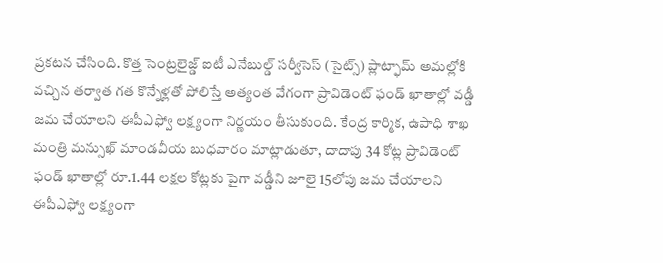ప్రకటన చేసింది. కొత్త సెంట్రలైజ్డ్ ఐటీ ఎనేబుల్డ్ సర్వీసెస్ (సైట్స్) ప్లాట్ఫామ్ అమల్లోకి వచ్చిన తర్వాత గత కొన్నేళ్లతో పోలిస్తే అత్యంత వేగంగా ప్రావిడెంట్ ఫండ్ ఖాతాల్లో వడ్డీ జమ చేయాలని ఈపీఎఫ్వో లక్ష్యంగా నిర్ణయం తీసుకుంది. కేంద్ర కార్మిక, ఉపాధి శాఖ మంత్రి మన్సుఖ్ మాండవీయ బుధవారం మాట్లాడుతూ, దాదాపు 34 కోట్ల ప్రావిడెంట్ ఫండ్ ఖాతాల్లో రూ.1.44 లక్షల కోట్లకు పైగా వడ్డీని జూలై 15లోపు జమ చేయాలని ఈపీఎఫ్వో లక్ష్యంగా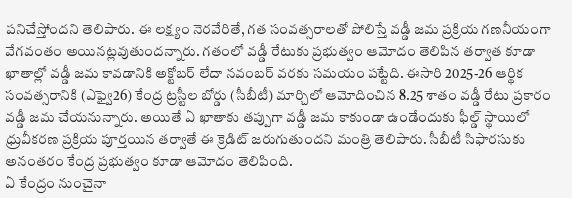పనిచేస్తోందని తెలిపారు. ఈ లక్ష్యం నెరవేరితే, గత సంవత్సరాలతో పోలిస్తే వడ్డీ జమ ప్రక్రియ గణనీయంగా వేగవంతం అయినట్లవుతుందన్నారు. గతంలో వడ్డీ రేటుకు ప్రభుత్వం ఆమోదం తెలిపిన తర్వాత కూడా ఖాతాల్లో వడ్డీ జమ కావడానికి అక్టోబర్ లేదా నవంబర్ వరకు సమయం పట్టేది. ఈసారి 2025-26 ఆర్థిక సంవత్సరానికి (ఎఫ్వై26) కేంద్ర ట్రస్టీల బోర్డు (సీబీటీ) మార్చిలో ఆమోదించిన 8.25 శాతం వడ్డీ రేటు ప్రకారం వడ్డీ జమ చేయనున్నారు. అయితే ఏ ఖాతాకు తప్పుగా వడ్డీ జమ కాకుండా ఉండేందుకు ఫీల్డ్ స్థాయిలో ధ్రువీకరణ ప్రక్రియ పూర్తయిన తర్వాతే ఈ క్రెడిట్ జరుగుతుందని మంత్రి తెలిపారు. సీబీటీ సిఫారసుకు అనంతరం కేంద్ర ప్రభుత్వం కూడా ఆమోదం తెలిపింది.
ఏ కేంద్రం నుంచైనా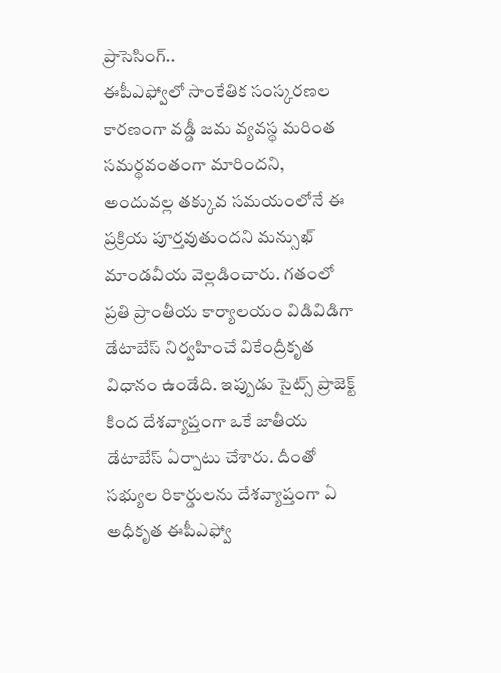ప్రాసెసింగ్..
ఈపీఎఫ్వోలో సాంకేతిక సంస్కరణల కారణంగా వడ్డీ జమ వ్యవస్థ మరింత సమర్థవంతంగా మారిందని, అందువల్ల తక్కువ సమయంలోనే ఈ ప్రక్రియ పూర్తవుతుందని మన్సుఖ్ మాండవీయ వెల్లడించారు. గతంలో ప్రతి ప్రాంతీయ కార్యాలయం విడివిడిగా డేటాబేస్ నిర్వహించే వికేంద్రీకృత విధానం ఉండేది. ఇప్పుడు సైట్స్ ప్రాజెక్ట్ కింద దేశవ్యాప్తంగా ఒకే జాతీయ డేటాబేస్ ఏర్పాటు చేశారు. దీంతో సభ్యుల రికార్డులను దేశవ్యాప్తంగా ఏ అధీకృత ఈపీఎఫ్వో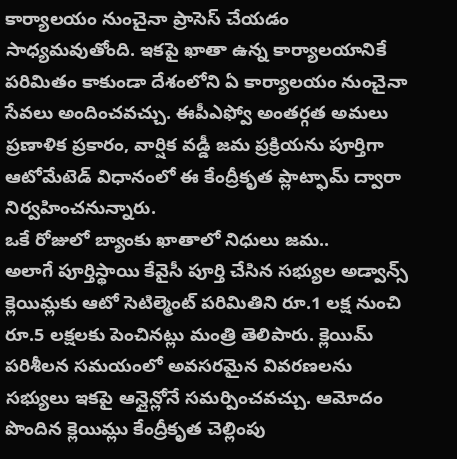కార్యాలయం నుంచైనా ప్రాసెస్ చేయడం సాధ్యమవుతోంది. ఇకపై ఖాతా ఉన్న కార్యాలయానికే పరిమితం కాకుండా దేశంలోని ఏ కార్యాలయం నుంచైనా సేవలు అందించవచ్చు. ఈపీఎఫ్వో అంతర్గత అమలు ప్రణాళిక ప్రకారం, వార్షిక వడ్డీ జమ ప్రక్రియను పూర్తిగా ఆటోమేటెడ్ విధానంలో ఈ కేంద్రీకృత ప్లాట్ఫామ్ ద్వారా నిర్వహించనున్నారు.
ఒకే రోజులో బ్యాంకు ఖాతాలో నిధులు జమ..
అలాగే పూర్తిస్థాయి కేవైసీ పూర్తి చేసిన సభ్యుల అడ్వాన్స్ క్లెయిమ్లకు ఆటో సెటిల్మెంట్ పరిమితిని రూ.1 లక్ష నుంచి రూ.5 లక్షలకు పెంచినట్లు మంత్రి తెలిపారు. క్లెయిమ్ పరిశీలన సమయంలో అవసరమైన వివరణలను సభ్యులు ఇకపై ఆన్లైన్లోనే సమర్పించవచ్చు. ఆమోదం పొందిన క్లెయిమ్లు కేంద్రీకృత చెల్లింపు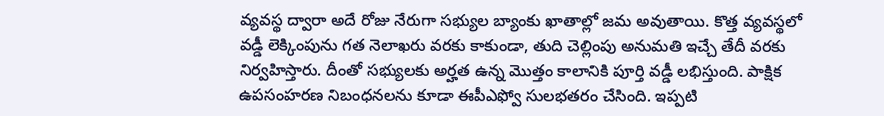వ్యవస్థ ద్వారా అదే రోజు నేరుగా సభ్యుల బ్యాంకు ఖాతాల్లో జమ అవుతాయి. కొత్త వ్యవస్థలో వడ్డీ లెక్కింపును గత నెలాఖరు వరకు కాకుండా, తుది చెల్లింపు అనుమతి ఇచ్చే తేదీ వరకు నిర్వహిస్తారు. దీంతో సభ్యులకు అర్హత ఉన్న మొత్తం కాలానికి పూర్తి వడ్డీ లభిస్తుంది. పాక్షిక ఉపసంహరణ నిబంధనలను కూడా ఈపీఎఫ్వో సులభతరం చేసింది. ఇప్పటి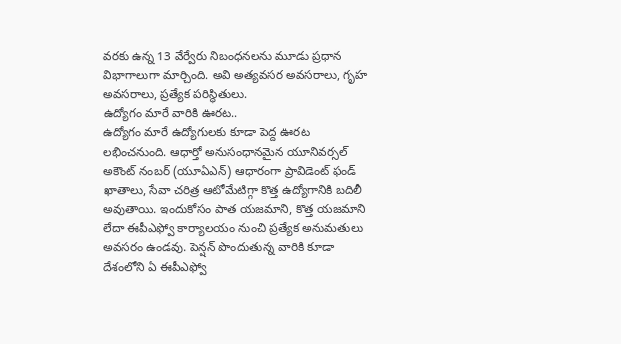వరకు ఉన్న 13 వేర్వేరు నిబంధనలను మూడు ప్రధాన విభాగాలుగా మార్చింది. అవి అత్యవసర అవసరాలు, గృహ అవసరాలు, ప్రత్యేక పరిస్థితులు.
ఉద్యోగం మారే వారికి ఊరట..
ఉద్యోగం మారే ఉద్యోగులకు కూడా పెద్ద ఊరట లభించనుంది. ఆధార్తో అనుసంధానమైన యూనివర్సల్ అకౌంట్ నంబర్ (యూఏఎన్) ఆధారంగా ప్రావిడెంట్ ఫండ్ ఖాతాలు, సేవా చరిత్ర ఆటోమేటిగ్గా కొత్త ఉద్యోగానికి బదిలీ అవుతాయి. ఇందుకోసం పాత యజమాని, కొత్త యజమాని లేదా ఈపీఎఫ్వో కార్యాలయం నుంచి ప్రత్యేక అనుమతులు అవసరం ఉండవు. పెన్షన్ పొందుతున్న వారికి కూడా దేశంలోని ఏ ఈపీఎఫ్వో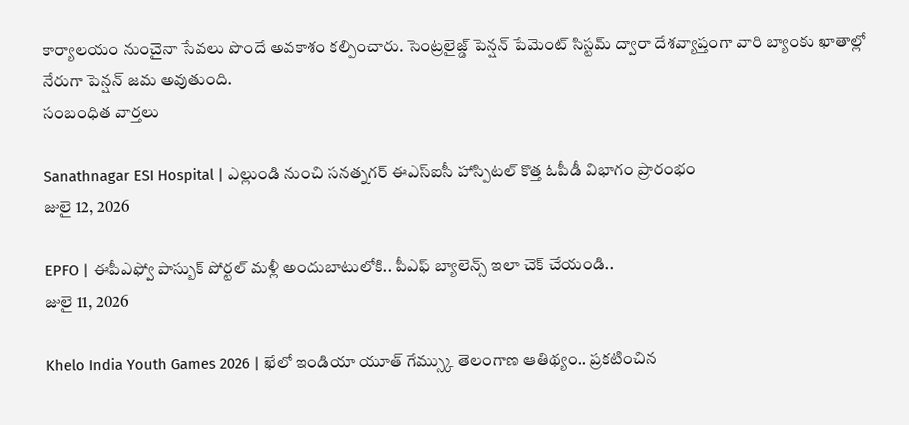కార్యాలయం నుంచైనా సేవలు పొందే అవకాశం కల్పించారు. సెంట్రలైజ్డ్ పెన్షన్ పేమెంట్ సిస్టమ్ ద్వారా దేశవ్యాప్తంగా వారి బ్యాంకు ఖాతాల్లో నేరుగా పెన్షన్ జమ అవుతుంది.
సంబంధిత వార్తలు

Sanathnagar ESI Hospital | ఎల్లుండి నుంచి సనత్నగర్ ఈఎస్ఐసీ హాస్పిటల్ కొత్త ఓపీడీ విభాగం ప్రారంభం
జులై 12, 2026

EPFO | ఈపీఎఫ్వో పాస్బుక్ పోర్టల్ మళ్లీ అందుబాటులోకి.. పీఎఫ్ బ్యాలెన్స్ ఇలా చెక్ చేయండి..
జులై 11, 2026

Khelo India Youth Games 2026 | ఖేలో ఇండియా యూత్ గేమ్స్కు తెలంగాణ ఆతిథ్యం.. ప్రకటించిన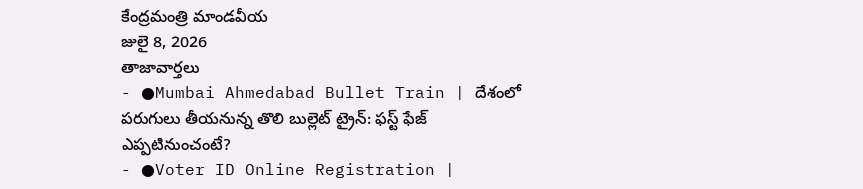కేంద్రమంత్రి మాండవీయ
జులై 8, 2026
తాజావార్తలు
- ●Mumbai Ahmedabad Bullet Train | దేశంలో పరుగులు తీయనున్న తొలి బుల్లెట్ ట్రైన్: ఫస్ట్ ఫేజ్ ఎప్పటినుంచంటే?
- ●Voter ID Online Registration |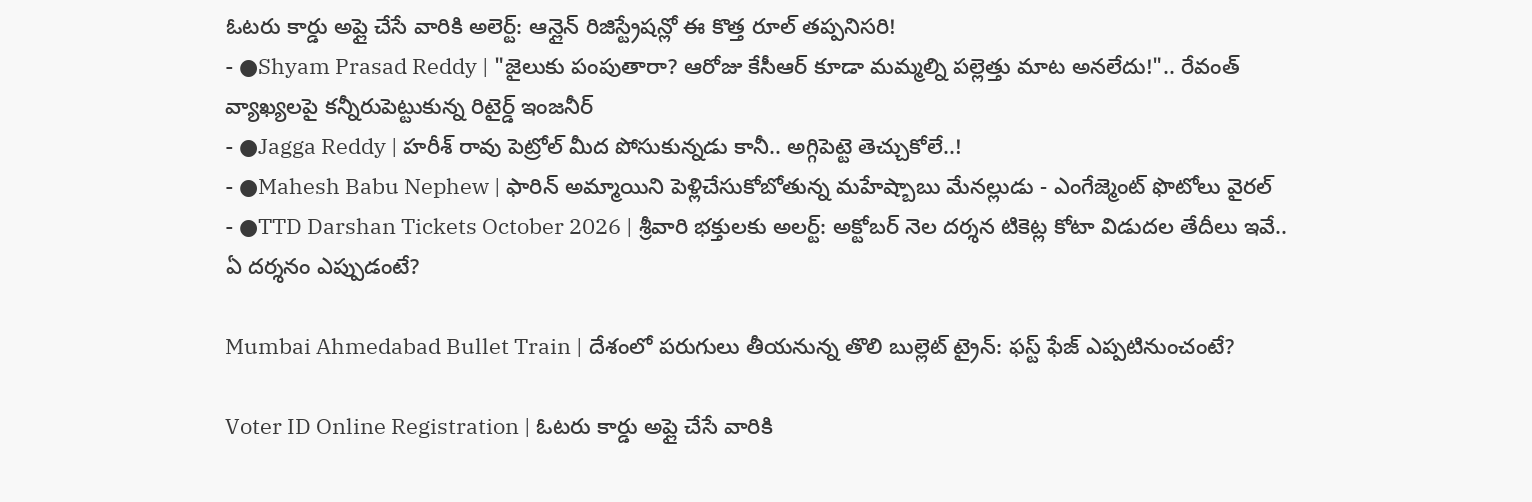ఓటరు కార్డు అప్లై చేసే వారికి అలెర్ట్: ఆన్లైన్ రిజిస్ట్రేషన్లో ఈ కొత్త రూల్ తప్పనిసరి!
- ●Shyam Prasad Reddy | "జైలుకు పంపుతారా? ఆరోజు కేసీఆర్ కూడా మమ్మల్ని పల్లెత్తు మాట అనలేదు!".. రేవంత్ వ్యాఖ్యలపై కన్నీరుపెట్టుకున్న రిటైర్డ్ ఇంజనీర్
- ●Jagga Reddy | హరీశ్ రావు పెట్రోల్ మీద పోసుకున్నడు కానీ.. అగ్గిపెట్టె తెచ్చుకోలే..!
- ●Mahesh Babu Nephew | ఫారిన్ అమ్మాయిని పెళ్లిచేసుకోబోతున్న మహేష్బాబు మేనల్లుడు - ఎంగేజ్మెంట్ ఫొటోలు వైరల్
- ●TTD Darshan Tickets October 2026 | శ్రీవారి భక్తులకు అలర్ట్: అక్టోబర్ నెల దర్శన టికెట్ల కోటా విడుదల తేదీలు ఇవే.. ఏ దర్శనం ఎప్పుడంటే?

Mumbai Ahmedabad Bullet Train | దేశంలో పరుగులు తీయనున్న తొలి బుల్లెట్ ట్రైన్: ఫస్ట్ ఫేజ్ ఎప్పటినుంచంటే?

Voter ID Online Registration | ఓటరు కార్డు అప్లై చేసే వారికి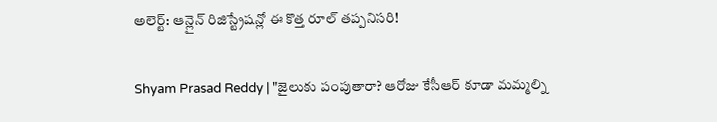అలెర్ట్: ఆన్లైన్ రిజిస్ట్రేషన్లో ఈ కొత్త రూల్ తప్పనిసరి!

Shyam Prasad Reddy | "జైలుకు పంపుతారా? ఆరోజు కేసీఆర్ కూడా మమ్మల్ని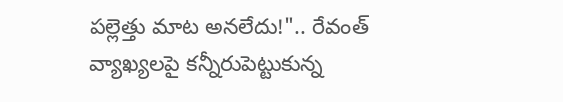పల్లెత్తు మాట అనలేదు!".. రేవంత్ వ్యాఖ్యలపై కన్నీరుపెట్టుకున్న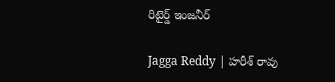రిటైర్డ్ ఇంజనీర్

Jagga Reddy | హరీశ్ రావు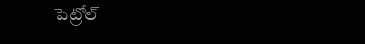పెట్రోల్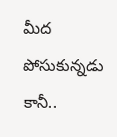మీద పోసుకున్నడు కానీ..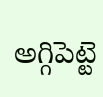అగ్గిపెట్టె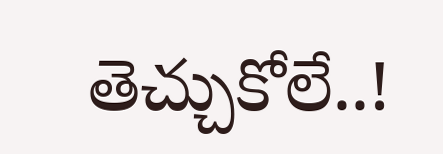తెచ్చుకోలే..!